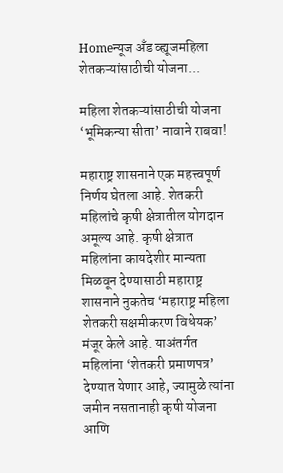Homeन्यूज अँड व्ह्यूजमहिला शेतकऱ्यांसाठीची योजना...

महिला शेतकऱ्यांसाठीची योजना ‘भूमिकन्या सीता’ नावाने राबवा!

महाराष्ट्र शासनाने एक महत्त्वपूर्ण निर्णय घेतला आहे. शेतकरी महिलांचे कृषी क्षेत्रातील योगदान अमूल्य आहे. कृषी क्षेत्रात महिलांना कायदेशीर मान्यता मिळवून देण्यासाठी महाराष्ट्र शासनाने नुकतेच ‘महाराष्ट्र महिला शेतकरी सक्षमीकरण विधेयक’ मंजूर केले आहे. याअंतर्गत महिलांना ‘शेतकरी प्रमाणपत्र’ देण्यात येणार आहे, ज्यामुळे त्यांना जमीन नसतानाही कृषी योजना आणि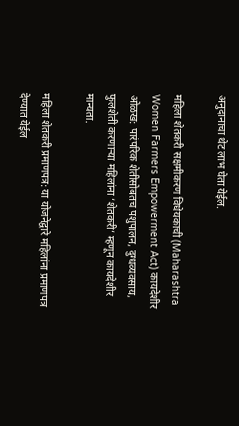अनुदानाचा थेट लाभ घेता येईल.

महिला शेतकरी सक्षमीकरण विधेयकाची (Maharashtra Women Farmers Empowerment Act) कायदेशीर ओळख: पारंपरिक शेतीसोबतच पशुपालन, दुग्धव्यवसाय, फुलशेती करणाऱ्या महिलांना ‘शेतकरी’ म्हणून कायदेशीर मान्यता.

महिला शेतकरी प्रमाणपत्र: या योजनेद्वारे महिलांना प्रमाणपत्र देण्यात येईल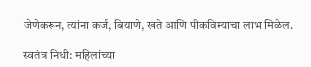जेणेकरून, त्यांना कर्ज, बियाणे, खते आणि पीकविम्याचा लाभ मिळेल.

स्वतंत्र निधी: महिलांच्या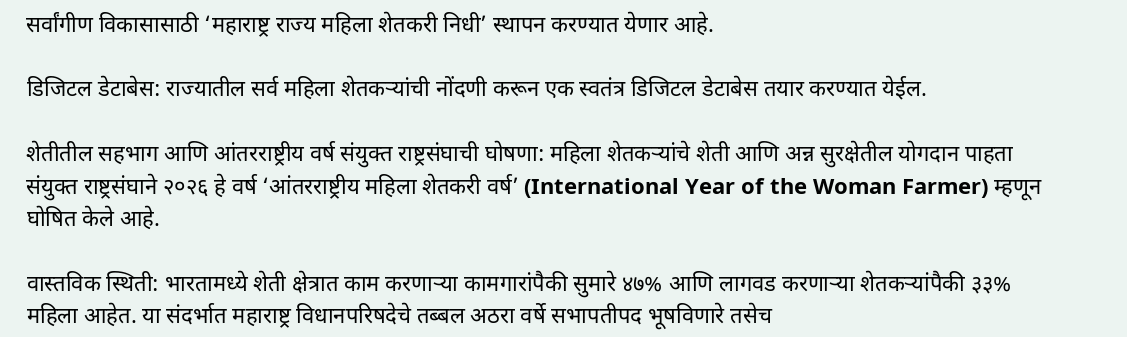सर्वांगीण विकासासाठी ‘महाराष्ट्र राज्य महिला शेतकरी निधी’ स्थापन करण्यात येणार आहे.

डिजिटल डेटाबेस: राज्यातील सर्व महिला शेतकऱ्यांची नोंदणी करून एक स्वतंत्र डिजिटल डेटाबेस तयार करण्यात येईल.

शेतीतील सहभाग आणि आंतरराष्ट्रीय वर्ष संयुक्त राष्ट्रसंघाची घोषणा: महिला शेतकऱ्यांचे शेती आणि अन्न सुरक्षेतील योगदान पाहता संयुक्त राष्ट्रसंघाने २०२६ हे वर्ष ‘आंतरराष्ट्रीय महिला शेतकरी वर्ष’ (International Year of the Woman Farmer) म्हणून घोषित केले आहे.

वास्तविक स्थिती: भारतामध्ये शेती क्षेत्रात काम करणाऱ्या कामगारांपैकी सुमारे ४७% आणि लागवड करणाऱ्या शेतकऱ्यांपैकी ३३% महिला आहेत. या संदर्भात महाराष्ट्र विधानपरिषदेचे तब्बल अठरा वर्षे सभापतीपद भूषविणारे तसेच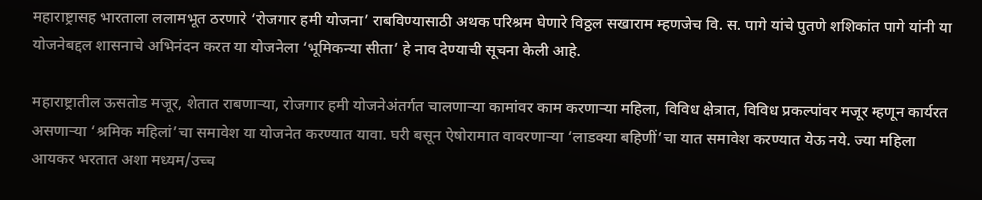महाराष्ट्रासह भारताला ललामभूत ठरणारे ‘रोजगार हमी योजना’ राबविण्यासाठी अथक परिश्रम घेणारे विठ्ठल सखाराम म्हणजेच वि. स. पागे यांचे पुतणे शशिकांत पागे यांनी या योजनेबद्दल शासनाचे अभिनंदन करत या योजनेला ‘भूमिकन्या सीता’ हे नाव देण्याची सूचना केली आहे.

महाराष्ट्रातील ऊसतोड मजूर, शेतात राबणाऱ्या, रोजगार हमी योजनेअंतर्गत चालणाऱ्या कामांवर काम करणाऱ्या महिला, विविध क्षेत्रात, विविध प्रकल्पांवर मजूर म्हणून कार्यरत असणाऱ्या ‘श्रमिक महिलां’चा समावेश या योजनेत करण्यात यावा. घरी बसून ऐषोरामात वावरणाऱ्या ‘लाडक्या बहिणीं’चा यात समावेश करण्यात येऊ नये. ज्या महिला आयकर भरतात अशा मध्यम/उच्च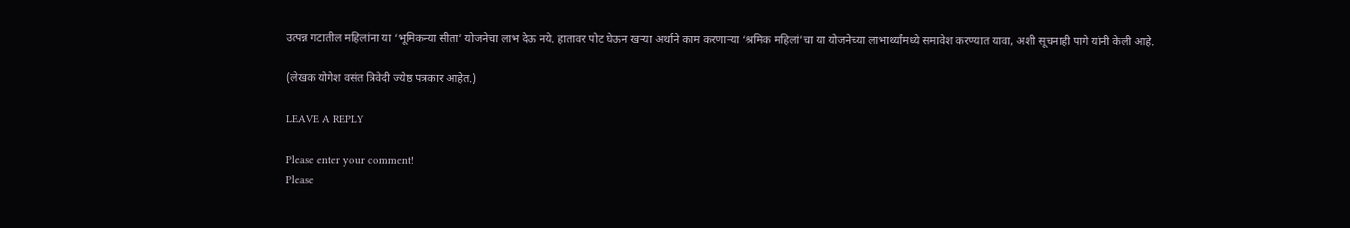उत्पन्न गटातील महिलांना या ‘भूमिकन्या सीता’ योजनेचा लाभ देऊ नये. हातावर पोट घेऊन खऱ्या अर्थाने काम करणाऱ्या ‘श्रमिक महिलां’चा या योजनेच्या लाभार्थ्यांमध्ये समावेश करण्यात यावा, अशी सूचनाही पागे यांनी केली आहे.

(लेखक योगेश वसंत त्रिवेदी ज्येष्ठ पत्रकार आहेत.)

LEAVE A REPLY

Please enter your comment!
Please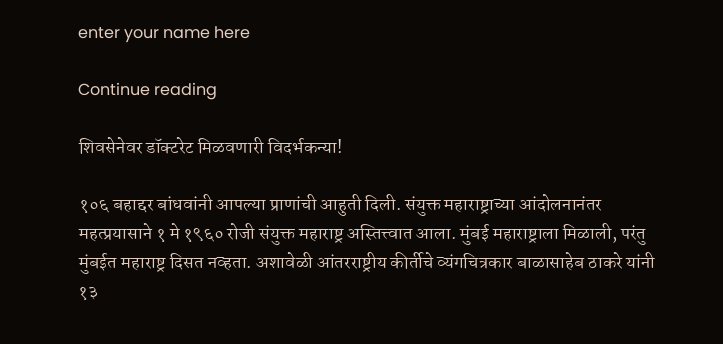enter your name here

Continue reading

शिवसेनेवर डॉक्टरेट मिळवणारी विदर्भकन्या!

१०६ बहाद्दर बांधवांनी आपल्या प्राणांची आहुती दिली. संयुक्त महाराष्ट्राच्या आंदोलनानंतर महत्प्रयासाने १ मे १९६० रोजी संयुक्त महाराष्ट्र अस्तित्त्वात आला. मुंबई महाराष्ट्राला मिळाली, परंतु मुंबईत महाराष्ट्र दिसत नव्हता. अशावेळी आंतरराष्ट्रीय कीर्तीचे व्यंगचित्रकार बाळासाहेब ठाकरे यांनी १३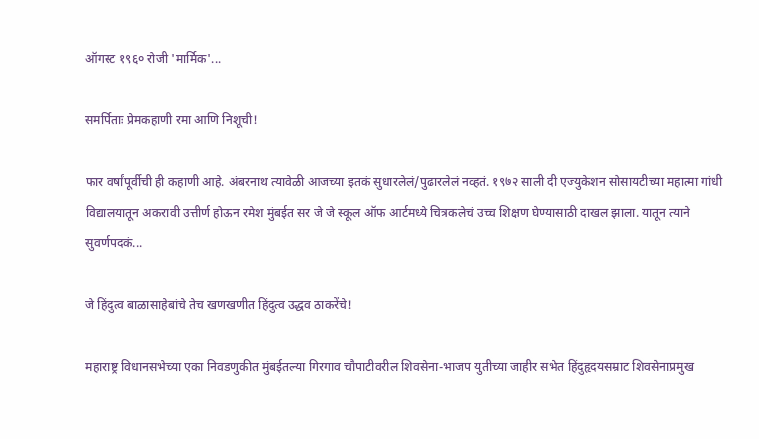ऑगस्ट १९६० रोजी 'मार्मिक'...

समर्पिताः प्रेमकहाणी रमा आणि निशूची!

फार वर्षांपूर्वीची ही कहाणी आहे. अंबरनाथ त्यावेळी आजच्या इतकं सुधारलेलं/पुढारलेलं नव्हतं. १९७२ साली दी एज्युकेशन सोसायटीच्या महात्मा गांधी विद्यालयातून अकरावी उत्तीर्ण होऊन रमेश मुंबईत सर जे जे स्कूल ऑफ आर्टमध्ये चित्रकलेचं उच्च शिक्षण घेण्यासाठी दाखल झाला. यातून त्याने सुवर्णपदकं...

जे हिंदुत्व बाळासाहेबांचे तेच खणखणीत हिंदुत्व उद्धव ठाकरेंचे!

महाराष्ट्र विधानसभेच्या एका निवडणुकीत मुंबईतल्या गिरगाव चौपाटीवरील शिवसेना-भाजप युतीच्या जाहीर सभेत हिंदुहृदयसम्राट शिवसेनाप्रमुख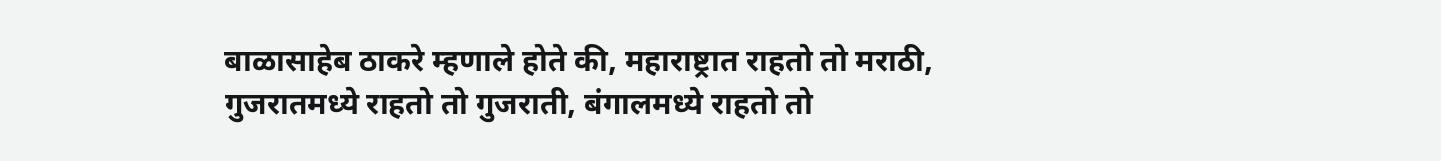बाळासाहेब ठाकरे म्हणाले होते की, महाराष्ट्रात राहतो तो मराठी, गुजरातमध्ये राहतो तो गुजराती, बंगालमध्ये राहतो तो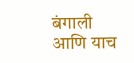बंगाली आणि याच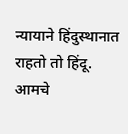न्यायाने हिंदुस्थानात राहतो तो हिंदू. आमचे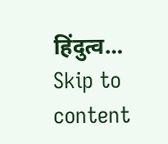हिंदुत्व...
Skip to content